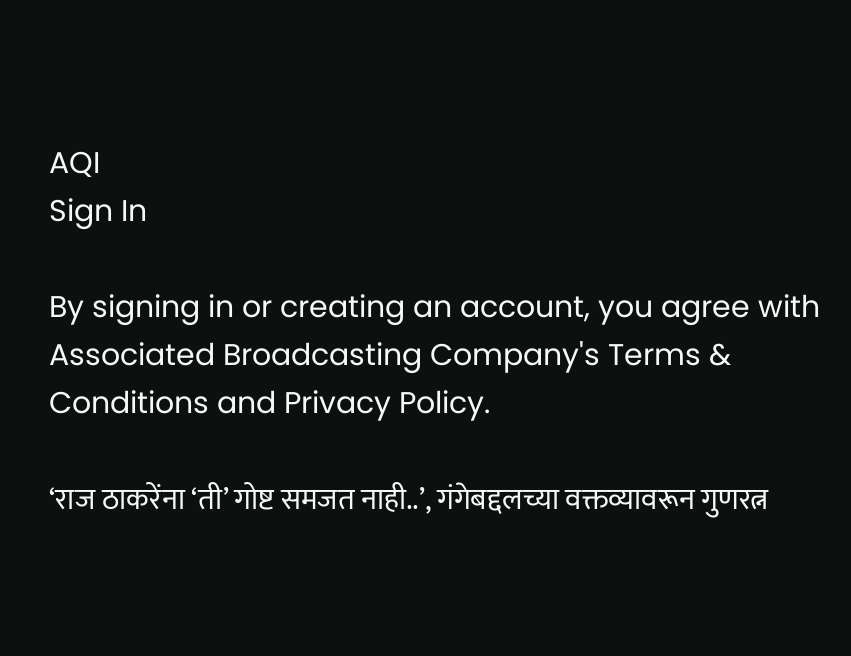AQI
Sign In

By signing in or creating an account, you agree with Associated Broadcasting Company's Terms & Conditions and Privacy Policy.

‘राज ठाकरेंना ‘ती’ गोष्ट समजत नाही..’, गंगेबद्दलच्या वक्तव्यावरून गुणरत्न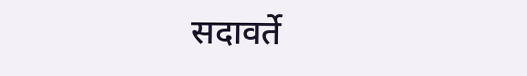सदावर्ते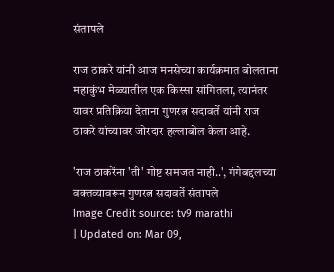संतापले

राज ठाकरे यांनी आज मनसेच्या कार्यक्रमात बोलताना महाकुंभ मेळ्यातील एक किस्सा सांगितला, त्यानंतर यावर प्रतिक्रिया देताना गुणरत्न सदावर्ते यांनी राज ठाकरे यांच्यावर जोरदार हल्लाबोल केला आहे.

'राज ठाकरेंना 'ती' गोष्ट समजत नाही..', गंगेबद्दलच्या वक्तव्यावरून गुणरत्न सदावर्ते संतापले
Image Credit source: tv9 marathi
| Updated on: Mar 09,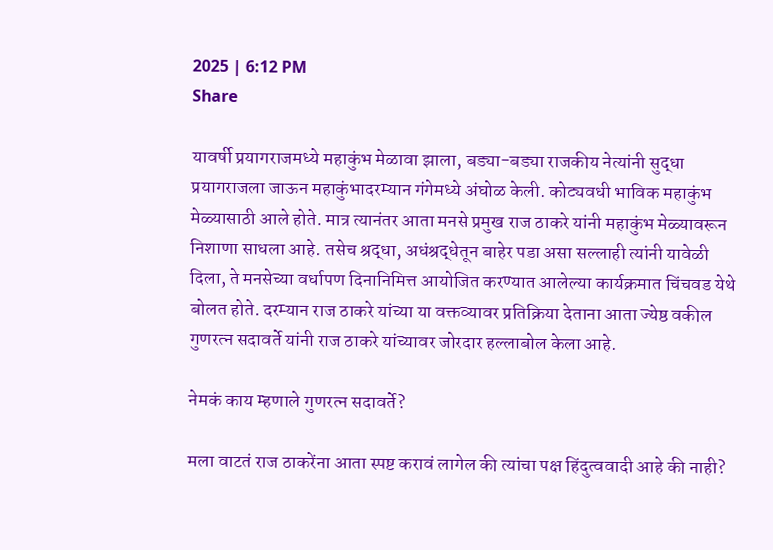2025 | 6:12 PM
Share

यावर्षी प्रयागराजमध्ये महाकुंभ मेळावा झाला, बड्या-बड्या राजकीय नेत्यांनी सुद्धा प्रयागराजला जाऊन महाकुंभादरम्यान गंगेमध्ये अंघोळ केली. कोट्यवधी भाविक महाकुंभ मेळ्यासाठी आले होते. मात्र त्यानंतर आता मनसे प्रमुख राज ठाकरे यांनी महाकुंभ मेळ्यावरून निशाणा साधला आहे. तसेच श्रद्धा, अधंश्रद्धेतून बाहेर पडा असा सल्लाही त्यांनी यावेळी दिला, ते मनसेच्या वर्धापण दिनानिमित्त आयोजित करण्यात आलेल्या कार्यक्रमात चिंचवड येथे बोलत होते. दरम्यान राज ठाकरे यांच्या या वक्तव्यावर प्रतिक्रिया देताना आता ज्येष्ठ वकील गुणरत्न सदावर्ते यांनी राज ठाकरे यांच्यावर जोरदार हल्लाबोल केला आहे.

नेमकं काय म्हणाले गुणरत्न सदावर्ते?

मला वाटतं राज ठाकरेंना आता स्पष्ट करावं लागेल की त्यांचा पक्ष हिंदुत्ववादी आहे की नाही?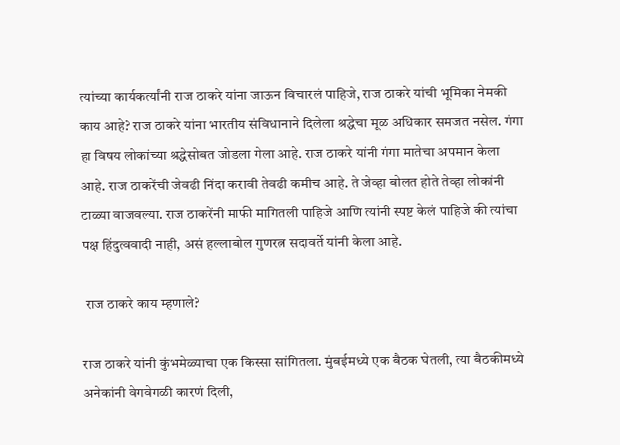त्यांच्या कार्यकर्त्यांनी राज ठाकरे यांना जाऊन विचारलं पाहिजे, राज ठाकरे यांची भूमिका नेमकी काय आहे? राज ठाकरे यांना भारतीय संविधानाने दिलेला श्रद्धेचा मूळ अधिकार समजत नसेल. गंगा हा विषय लोकांच्या श्रद्धेसोबत जोडला गेला आहे. राज ठाकरे यांनी गंगा मातेचा अपमान केला आहे. राज ठाकरेंची जेवढी निंदा करावी तेवढी कमीच आहे. ते जेव्हा बोलत होते तेव्हा लोकांनी टाळ्या वाजवल्या. राज ठाकरेंनी माफी मागितली पाहिजे आणि त्यांनी स्पष्ट केलं पाहिजे की त्यांचा पक्ष हिंदुत्ववादी नाही, असं हल्लाबोल गुणरत्न सदावर्ते यांनी केला आहे.

 राज ठाकरे काय म्हणाले?

राज ठाकरे यांनी कुंभमेळ्याचा एक किस्सा सांगितला. मुंबईमध्ये एक बैठक घेतली, त्या बैठकीमध्ये अनेकांनी वेगवेगळी कारणं दिली,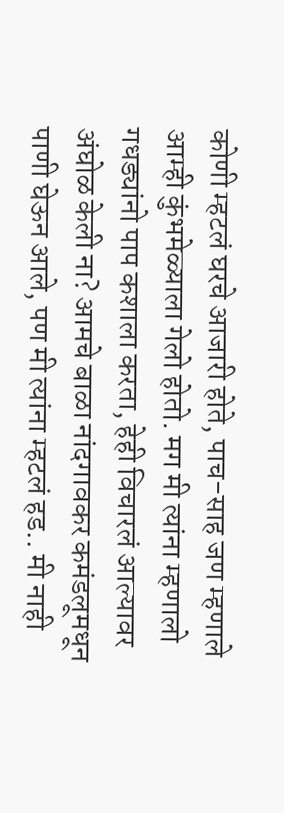कोणी म्हटलं घरचे आजारी होते, पाच-साह जण म्हणाले आम्ही कुंभमेळ्याला गेलो होतो. मग मी त्यांना म्हणालो गधड्यांनो पाप कशाला करता, हेही विचारलं आल्यावर अंघोळ केली ना? आमचे बाळा नांदगावकर कमंडलूमधून पाणी घेऊन आले, पण मी त्यांना म्हटलं हड.. मी नाही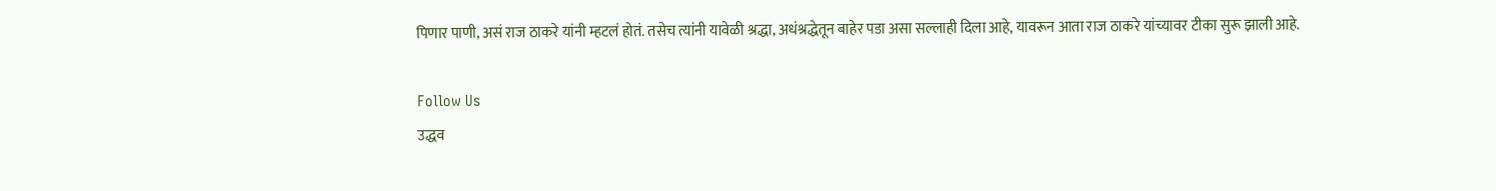पिणार पाणी, असं राज ठाकरे यांनी म्हटलं होतं. तसेच त्यांनी यावेळी श्रद्धा, अधंश्रद्धेतून बाहेर पडा असा सल्लाही दिला आहे, यावरून आता राज ठाकरे यांच्यावर टीका सुरू झाली आहे.

Follow Us
उद्धव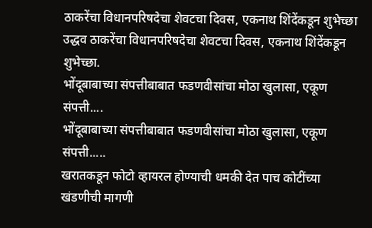ठाकरेंचा विधानपरिषदेचा शेवटचा दिवस, एकनाथ शिंदेंकडून शुभेच्छा
उद्धव ठाकरेंचा विधानपरिषदेचा शेवटचा दिवस, एकनाथ शिंदेंकडून शुभेच्छा.
भोंदूबाबाच्या संपत्तीबाबात फडणवीसांचा मोठा खुलासा, एकूण संपत्ती....
भोंदूबाबाच्या संपत्तीबाबात फडणवीसांचा मोठा खुलासा, एकूण संपत्ती.....
खरातकडून फोटो व्हायरल होण्याची धमकी देत पाच कोटींच्या खंडणीची मागणी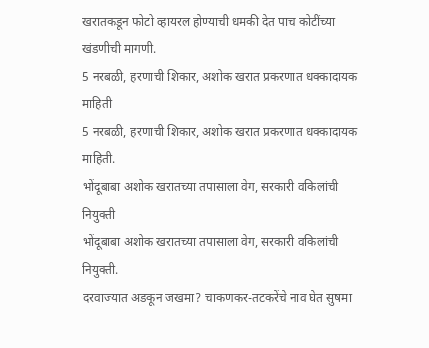खरातकडून फोटो व्हायरल होण्याची धमकी देत पाच कोटींच्या खंडणीची मागणी.
5 नरबळी, हरणाची शिकार, अशोक खरात प्रकरणात धक्कादायक माहिती
5 नरबळी, हरणाची शिकार, अशोक खरात प्रकरणात धक्कादायक माहिती.
भोंदूबाबा अशोक खरातच्या तपासाला वेग, सरकारी वकिलांची नियुक्ती
भोंदूबाबा अशोक खरातच्या तपासाला वेग, सरकारी वकिलांची नियुक्ती.
दरवाज्यात अडकून जखमा? चाकणकर-तटकरेंचे नाव घेत सुषमा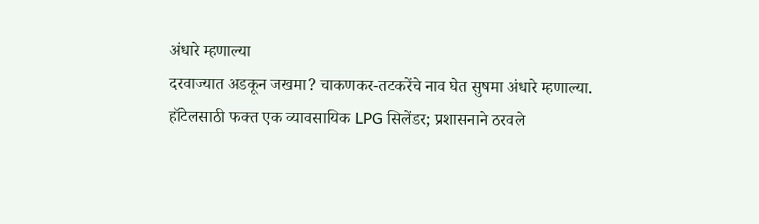अंधारे म्हणाल्या
दरवाज्यात अडकून जखमा? चाकणकर-तटकरेंचे नाव घेत सुषमा अंधारे म्हणाल्या.
हॉटेलसाठी फक्त एक व्यावसायिक LPG सिलेंडर; प्रशासनाने ठरवले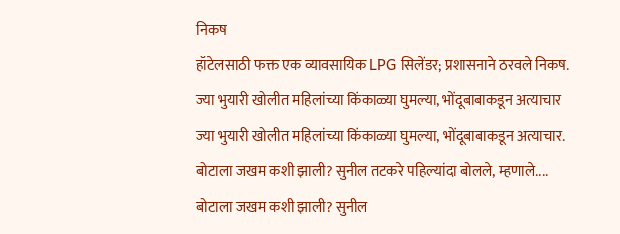निकष
हॉटेलसाठी फक्त एक व्यावसायिक LPG सिलेंडर; प्रशासनाने ठरवले निकष.
ज्या भुयारी खोलीत महिलांच्या किंकाळ्या घुमल्या, भोंदूबाबाकडून अत्याचार
ज्या भुयारी खोलीत महिलांच्या किंकाळ्या घुमल्या, भोंदूबाबाकडून अत्याचार.
बोटाला जखम कशी झाली? सुनील तटकरे पहिल्यांदा बोलले, म्हणाले....
बोटाला जखम कशी झाली? सुनील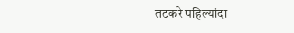तटकरे पहिल्यांदा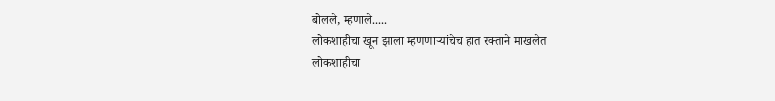बोलले, म्हणाले.....
लोकशाहीचा खून झाला म्हणणाऱ्यांचेच हात रक्ताने माखलेत
लोकशाहीचा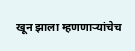खून झाला म्हणणाऱ्यांचेच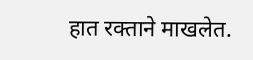हात रक्ताने माखलेत.